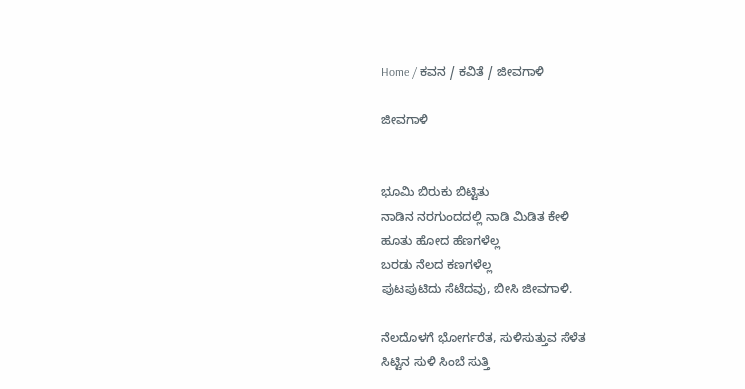Home / ಕವನ / ಕವಿತೆ / ಜೀವಗಾಳಿ

ಜೀವಗಾಳಿ


ಭೂಮಿ ಬಿರುಕು ಬಿಟ್ಟಿತು
ನಾಡಿನ ನರಗುಂದದಲ್ಲಿ ನಾಡಿ ಮಿಡಿತ ಕೇಳಿ
ಹೂತು ಹೋದ ಹೆಣಗಳೆಲ್ಲ
ಬರಡು ನೆಲದ ಕಣಗಳೆಲ್ಲ
ಪುಟಪುಟಿದು ಸೆಟೆದವು, ಬೀಸಿ ಜೀವಗಾಳಿ.

ನೆಲದೊಳಗೆ ಭೋರ್ಗರೆತ, ಸುಳಿಸುತ್ತುವ ಸೆಳೆತ
ಸಿಟ್ಟಿನ ಸುಳಿ ಸಿಂಬೆ ಸುತ್ತಿ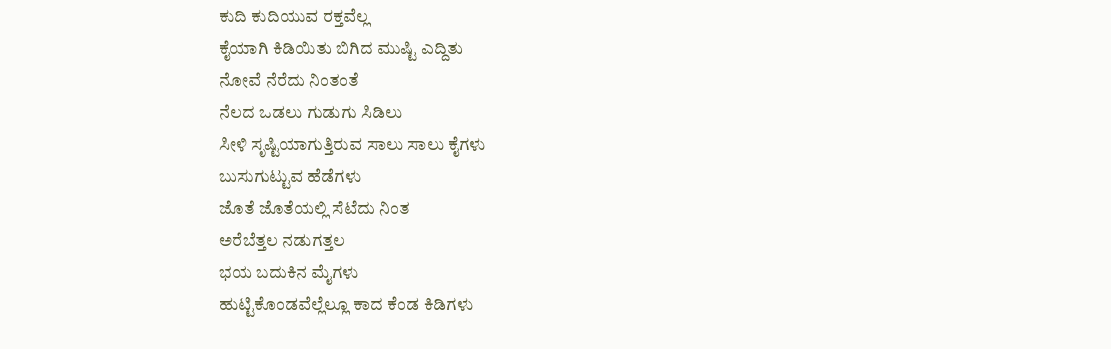ಕುದಿ ಕುದಿಯುವ ರಕ್ತವೆಲ್ಲ
ಕೈಯಾಗಿ ಕಿಡಿಯಿತು ಬಿಗಿದ ಮುಷ್ಟಿ ಎದ್ದಿತು
ನೋವೆ ನೆರೆದು ನಿಂತಂತೆ
ನೆಲದ ಒಡಲು ಗುಡುಗು ಸಿಡಿಲು
ಸೀಳಿ ಸೃಷ್ಟಿಯಾಗುತ್ತಿರುವ ಸಾಲು ಸಾಲು ಕೈಗಳು
ಬುಸುಗುಟ್ಟುವ ಹೆಡೆಗಳು
ಜೊತೆ ಜೊತೆಯಲ್ಲಿ ಸೆಟೆದು ನಿಂತ
ಅರೆಬೆತ್ತಲ ನಡುಗತ್ತಲ
ಭಯ ಬದುಕಿನ ಮೈಗಳು
ಹುಟ್ಟಿಕೊಂಡವೆಲ್ಲೆಲ್ಲೂ ಕಾದ ಕೆಂಡ ಕಿಡಿಗಳು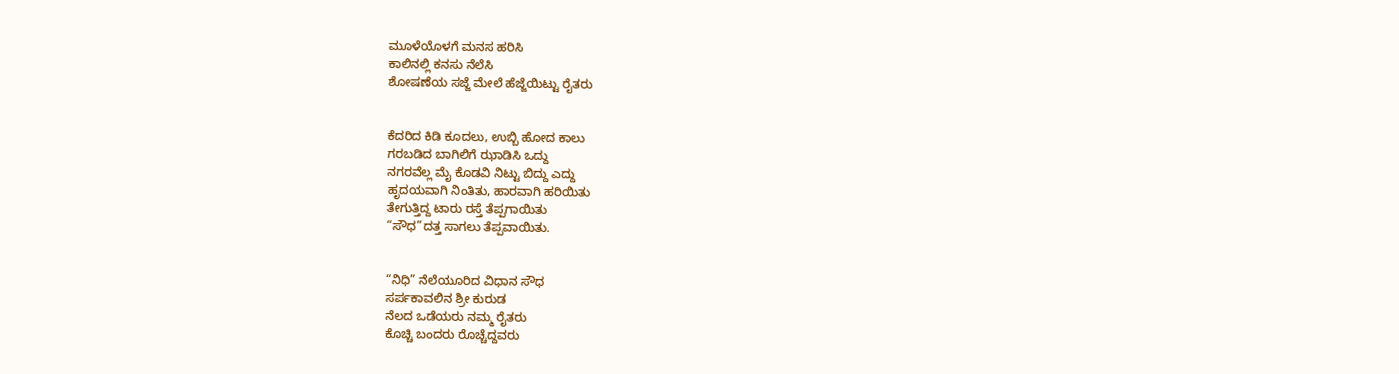ಮೂಳೆಯೊಳಗೆ ಮನಸ ಹರಿಸಿ
ಕಾಲಿನಲ್ಲಿ ಕನಸು ನೆಲೆಸಿ
ಶೋಷಣೆಯ ಸಜ್ಜೆ ಮೇಲೆ ಹೆಜ್ಜೆಯಿಟ್ಟು ರೈತರು


ಕೆದರಿದ ಕಿಡಿ ಕೂದಲು, ಉಬ್ಬಿ ಹೋದ ಕಾಲು
ಗರಬಡಿದ ಬಾಗಿಲಿಗೆ ಝಾಡಿಸಿ ಒದ್ದು
ನಗರವೆಲ್ಲ ಮೈ ಕೊಡವಿ ನಿಟ್ಟು ಬಿದ್ದು ಎದ್ದು
ಹೃದಯವಾಗಿ ನಿಂತಿತು, ಹಾರವಾಗಿ ಹರಿಯಿತು
ತೇಗುತ್ತಿದ್ದ ಟಾರು ರಸ್ತೆ ತೆಪ್ಪಗಾಯಿತು
“ಸೌಧ”ದತ್ತ ಸಾಗಲು ತೆಪ್ಪವಾಯಿತು.


“ನಿಧಿ” ನೆಲೆಯೂರಿದ ವಿಧಾನ ಸೌಧ
ಸರ್ಪಕಾವಲಿನ ಶ್ರೀ ಕುರುಡ
ನೆಲದ ಒಡೆಯರು ನಮ್ಮ ರೈತರು
ಕೊಚ್ಚಿ ಬಂದರು ರೊಚ್ಚೆದ್ದವರು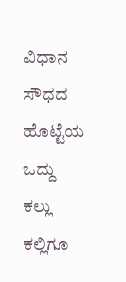ವಿಧಾನ ಸೌಧದ ಹೊಟ್ಟೆಯ ಒದ್ದು
ಕಲ್ಲು ಕಲ್ಲಿಗೂ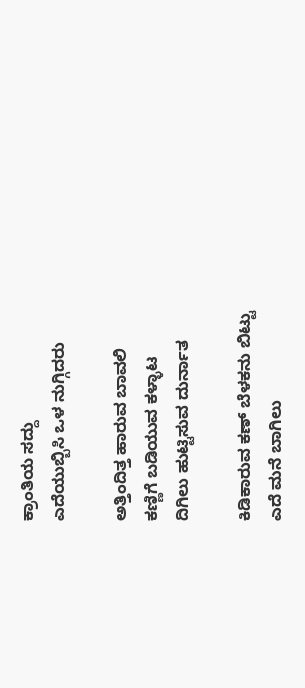ಕ್ರಾಂತಿಯ ಸದ್ದು
ಎದೆಯುಬ್ಬಿಸಿ ಒಳ ನುಗ್ಗಿದರು

ಅತ್ತಿಂದಿತ್ತ ಹಾರುವ ಬಾವಲಿ
ಕಣ್ಣಿಗೆ ಬಡಿಯುವ ಕಳ್ಳಾಟ
ದಿಗಿಲು ಹುಟ್ಟಿಸುವ ದುರ್ನಾತ

ಕಿಡಿಕಾರುವ ಕಣ್ ಬೆಳಕನು ಬಿಟ್ಟು
ಎದೆ ಮನೆ ಬಾಗಿಲು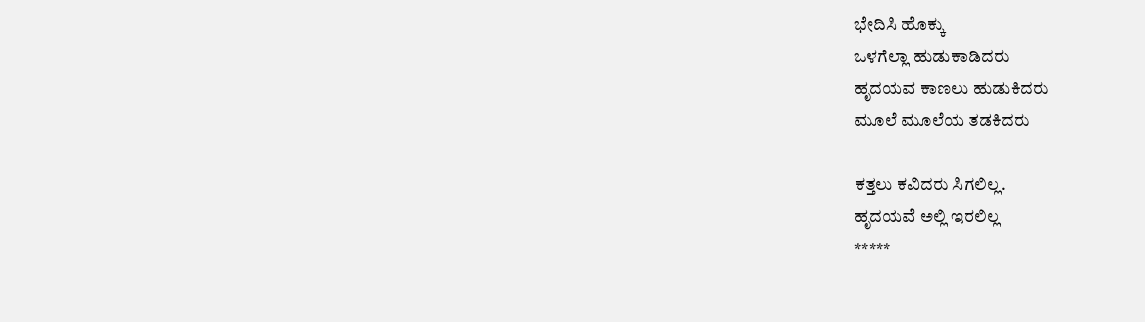ಭೇದಿಸಿ ಹೊಕ್ಕು
ಒಳಗೆಲ್ಲಾ ಹುಡುಕಾಡಿದರು
ಹೃದಯವ ಕಾಣಲು ಹುಡುಕಿದರು
ಮೂಲೆ ಮೂಲೆಯ ತಡಕಿದರು

ಕತ್ತಲು ಕವಿದರು ಸಿಗಲಿಲ್ಲ.
ಹೃದಯವೆ ಅಲ್ಲಿ ಇರಲಿಲ್ಲ
*****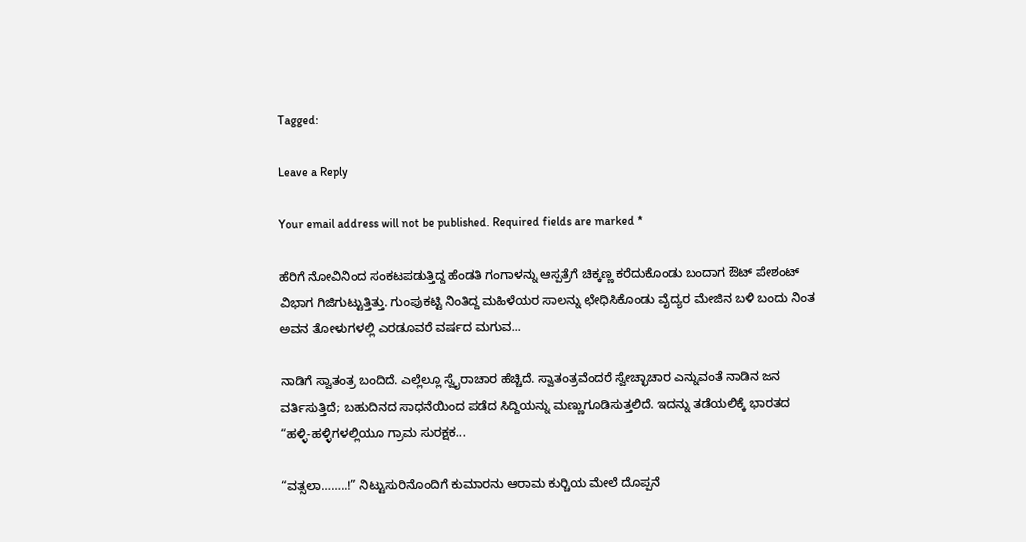Tagged:

Leave a Reply

Your email address will not be published. Required fields are marked *

ಹೆರಿಗೆ ನೋವಿನಿಂದ ಸಂಕಟಪಡುತ್ತಿದ್ದ ಹೆಂಡತಿ ಗಂಗಾಳನ್ನು ಆಸ್ಪತ್ರೆಗೆ ಚಿಕ್ಕಣ್ಣ ಕರೆದುಕೊಂಡು ಬಂದಾಗ ಔಟ್ ಪೇಶಂಟ್ ವಿಭಾಗ ಗಿಜಿಗುಟ್ಟುತ್ತಿತ್ತು. ಗುಂಪುಕಟ್ಟಿ ನಿಂತಿದ್ದ ಮಹಿಳೆಯರ ಸಾಲನ್ನು ಛೇಧಿಸಿಕೊಂಡು ವೈದ್ಯರ ಮೇಜಿನ ಬಳಿ ಬಂದು ನಿಂತ ಅವನ ತೋಳುಗಳಲ್ಲಿ ಎರಡೂವರೆ ವರ್ಷದ ಮಗುವ...

ನಾಡಿಗೆ ಸ್ವಾತಂತ್ರ ಬಂದಿದೆ. ಎಲ್ಲೆಲ್ಲೂ ಸ್ವೈರಾಚಾರ ಹೆಚ್ಚಿದೆ. ಸ್ವಾತಂತ್ರವೆಂದರೆ ಸ್ವೇಚ್ಛಾಚಾರ ಎನ್ನುವಂತೆ ನಾಡಿನ ಜನ ವರ್ತಿಸುತ್ತಿದೆ; ಬಹುದಿನದ ಸಾಧನೆಯಿಂದ ಪಡೆದ ಸಿದ್ದಿಯನ್ನು ಮಣ್ಣುಗೂಡಿಸುತ್ತಲಿದೆ. ಇದನ್ನು ತಡೆಯಲಿಕ್ಕೆ ಭಾರತದ “ಹಳ್ಳಿ-ಹಳ್ಳಿಗಳಲ್ಲಿಯೂ ಗ್ರಾಮ ಸುರಕ್ಷಕ...

“ವತ್ಸಲಾ……..!” ನಿಟ್ಟುಸುರಿನೊಂದಿಗೆ ಕುಮಾರನು ಆರಾಮ ಕುರ್‍ಚಿಯ ಮೇಲೆ ದೊಪ್ಪನೆ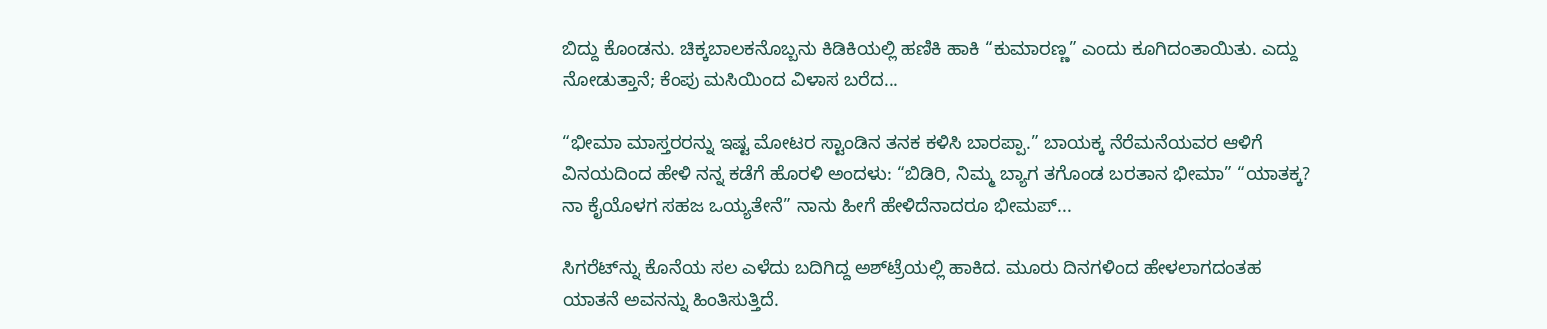ಬಿದ್ದು ಕೊಂಡನು. ಚಿಕ್ಕಬಾಲಕನೊಬ್ಬನು ಕಿಡಿಕಿಯಲ್ಲಿ ಹಣಿಕಿ ಹಾಕಿ “ಕುಮಾರಣ್ಣ” ಎಂದು ಕೂಗಿದಂತಾಯಿತು. ಎದ್ದು ನೋಡುತ್ತಾನೆ; ಕೆಂಪು ಮಸಿಯಿಂದ ವಿಳಾಸ ಬರೆದ...

“ಭೀಮಾ ಮಾಸ್ತರರನ್ನು ಇಷ್ಟ ಮೋಟರ ಸ್ಟಾಂಡಿನ ತನಕ ಕಳಿಸಿ ಬಾರಪ್ಪಾ.” ಬಾಯಕ್ಕ ನೆರೆಮನೆಯವರ ಆಳಿಗೆ ವಿನಯದಿಂದ ಹೇಳಿ ನನ್ನ ಕಡೆಗೆ ಹೊರಳಿ ಅಂದಳು: “ಬಿಡಿರಿ, ನಿಮ್ಮ ಬ್ಯಾಗ ತಗೊಂಡ ಬರತಾನ ಭೀಮಾ” “ಯಾತಕ್ಕ? ನಾ ಕೈಯೊಳಗ ಸಹಜ ಒಯ್ಯತೇನೆ” ನಾನು ಹೀಗೆ ಹೇಳಿದೆನಾದರೂ ಭೀಮಪ್...

ಸಿಗರೆಟ್‌ನ್ನು ಕೊನೆಯ ಸಲ ಎಳೆದು ಬದಿಗಿದ್ದ ಅಶ್‌ಟ್ರೆಯಲ್ಲಿ ಹಾಕಿದ. ಮೂರು ದಿನಗಳಿಂದ ಹೇಳಲಾಗದಂತಹ ಯಾತನೆ ಅವನನ್ನು ಹಿಂತಿಸುತ್ತಿದೆ.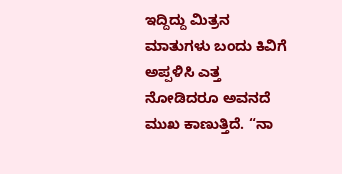ಇದ್ದಿದ್ದು ಮಿತ್ರನ ಮಾತುಗಳು ಬಂದು ಕಿವಿಗೆ ಅಪ್ಪಳಿಸಿ ಎತ್ತ ನೋಡಿದರೂ ಅವನದೆ ಮುಖ ಕಾಣುತ್ತಿದೆ. “ನಾ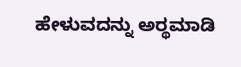ಹೇಳುವದನ್ನು ಅರ್‍ಥಮಾಡಿ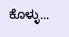ಕೊಳ್ಳು...